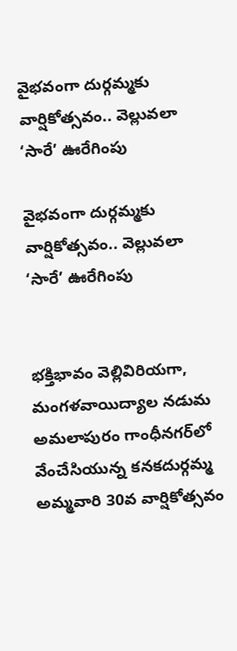వైభవంగా దుర్గమ్మకు వార్షికోత్సవం.. వెల్లువలా ‘సారే’ ఊరేగింపు

వైభవంగా దుర్గమ్మకు వార్షికోత్సవం.. వెల్లువలా ‘సారే’ ఊరేగింపు


భక్తిభావం వెల్లివిరియగా, మంగళవాయిద్యాల నడుమ అమలాపురం గాంధీనగర్‌లో వేంచేసియున్న కనకదుర్గమ్మ అమ్మవారి 30వ వార్షికోత్సవం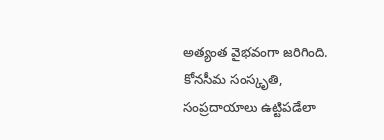అత్యంత వైభవంగా జరిగింది. కోనసీమ సంస్కృతి, సంప్రదాయాలు ఉట్టిపడేలా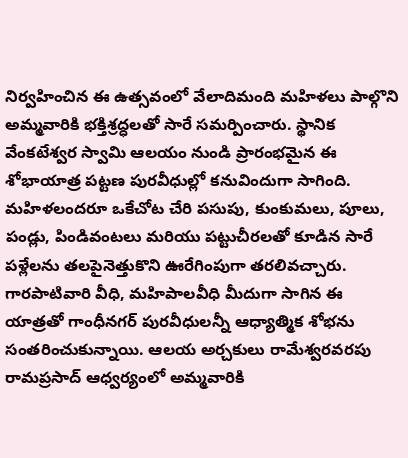నిర్వహించిన ఈ ఉత్సవంలో వేలాదిమంది మహిళలు పాల్గొని అమ్మవారికి భక్తిశ్రద్ధలతో సారే సమర్పించారు. స్థానిక వేంకటేశ్వర స్వామి ఆలయం నుండి ప్రారంభమైన ఈ శోభాయాత్ర పట్టణ పురవీధుల్లో కనువిందుగా సాగింది. మహిళలందరూ ఒకేచోట చేరి పసుపు, కుంకుమలు, పూలు, పండ్లు, పిండివంటలు మరియు పట్టుచీరలతో కూడిన సారే పళ్లేలను తలపైనెత్తుకొని ఊరేగింపుగా తరలివచ్చారు. గారపాటివారి వీధి, మహిపాలవీధి మీదుగా సాగిన ఈ యాత్రతో గాంధీనగర్ పురవీధులన్నీ ఆధ్యాత్మిక శోభను సంతరించుకున్నాయి. ఆలయ అర్చకులు రామేశ్వరవరపు రామప్రసాద్‌ ఆధ్వర్యంలో అమ్మవారికి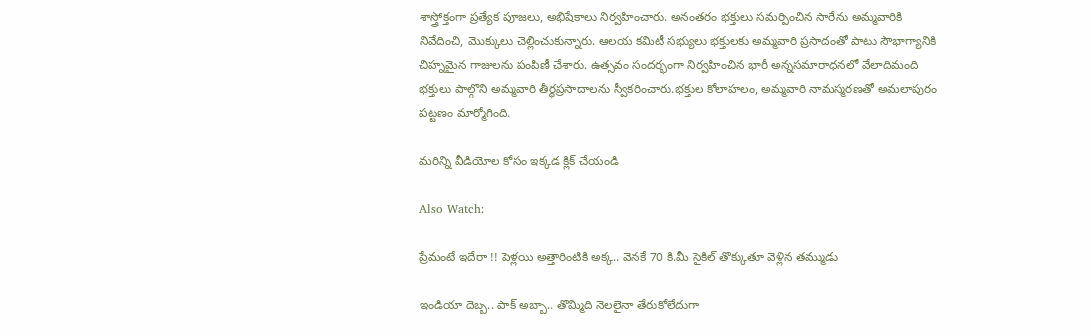శాస్త్రోక్తంగా ప్రత్యేక పూజలు, అభిషేకాలు నిర్వహించారు. అనంతరం భక్తులు సమర్పించిన సారేను అమ్మవారికి నివేదించి, మొక్కులు చెల్లించుకున్నారు. ఆలయ కమిటీ సభ్యులు భక్తులకు అమ్మవారి ప్రసాదంతో పాటు సౌభాగ్యానికి చిహ్నమైన గాజులను పంపిణీ చేశారు. ఉత్సవం సందర్భంగా నిర్వహించిన భారీ అన్నసమారాధనలో వేలాదిమంది భక్తులు పాల్గొని అమ్మవారి తీర్థప్రసాదాలను స్వీకరించారు.భక్తుల కోలాహలం, అమ్మవారి నామస్మరణతో అమలాపురం పట్టణం మార్మోగింది.

మరిన్ని వీడియోల కోసం ఇక్కడ క్లిక్ చేయండి

Also Watch:

ప్రేమంటే ఇదేరా !! పెళ్లయి అత్తారింటికి అక్క.. వెనకే 70 కి.మీ సైకిల్ తొక్కుతూ వెళ్లిన తమ్ముడు

ఇండియా దెబ్బ.. పాక్ అబ్బా.. తొమ్మిది నెలలైనా తేరుకోలేదుగా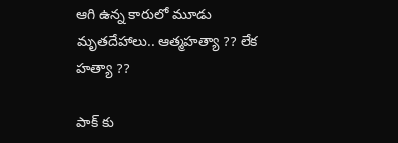ఆగి ఉన్న కారులో మూడు మృతదేహాలు.. ఆత్మహత్యా ?? లేక హత్యా ??

పాక్ కు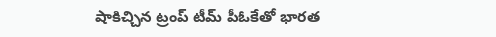షాకిచ్చిన ట్రంప్ టీమ్‌ పీఓకేతో భారత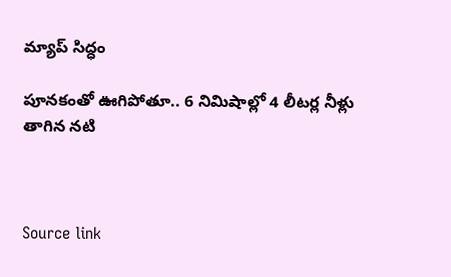మ్యాప్‌ సిద్ధం

పూనకంతో ఊగిపోతూ.. 6 నిమిషాల్లో 4 లీటర్ల నీళ్లు తాగిన నటి



Source link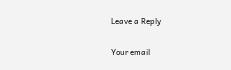Leave a Reply

Your email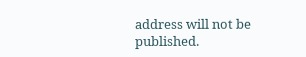address will not be published.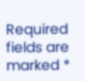Required fields are marked *